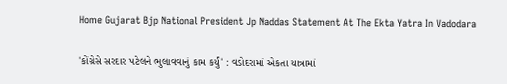Home Gujarat Bjp National President Jp Naddas Statement At The Ekta Yatra In Vadodara

'કોંગ્રેસે સરદાર પટેલને ભુલાવવાનું કામ કર્યું' : વડોદરામાં એકતા યાત્રામાં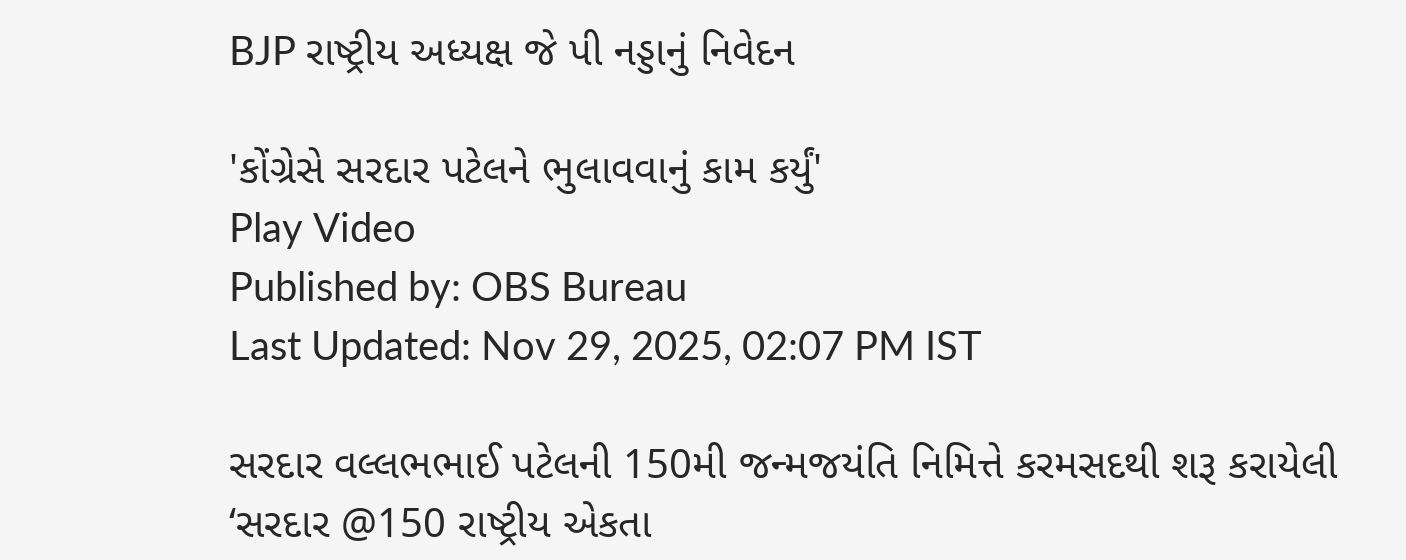BJP રાષ્ટ્રીય અધ્યક્ષ જે પી નડ્ડાનું નિવેદન

'કોંગ્રેસે સરદાર પટેલને ભુલાવવાનું કામ કર્યું'
Play Video
Published by: OBS Bureau
Last Updated: Nov 29, 2025, 02:07 PM IST

સરદાર વલ્લભભાઈ પટેલની 150મી જન્મજયંતિ નિમિત્તે કરમસદથી શરૂ કરાયેલી ‘સરદાર @150 રાષ્ટ્રીય એકતા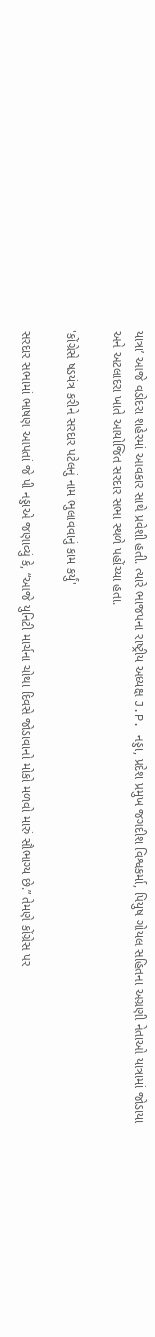યાત્રા’ આજે વડોદરા શહેરમાં આવકાર સાથે પ્રવેશી હતી. ત્યારે ભાજપના રાષ્ટ્રીય અધ્યક્ષ J.P. નડ્ડા, પ્રદેશ પ્રમુખ જગદીશ વિશ્વકર્મા, પિયુષ ગોયલ સહિતના અગ્રણી નેતાઓ યાત્રામાં જોડાયા અને અટલાદરા ખાતે આયોજિત સરદાર સભા સ્થળે પહોંચ્યા હતા.

'કોંગ્રેસે ષડયંત્ર કરીને સરદાર પટેલનું નામ ભુલાવવાનું કામ કર્યું'

સરદાર સભામાં ભાષણ આપતાં જે પી નડ્ડાએ જણાવ્યું કે, “આજે યુનિટી માર્ચના ચોથા દિવસે જોડાવાનો મોકો મળવો મારું સૌભાગ્ય છે.” તેમણે કોંગ્રેસ પર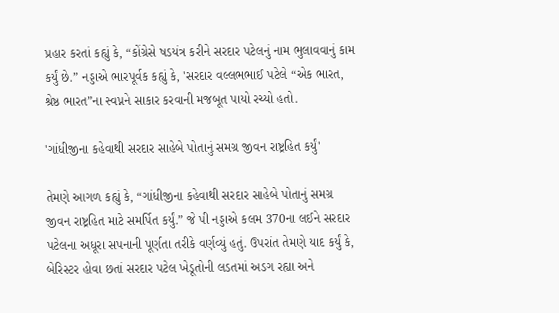પ્રહાર કરતાં કહ્યું કે, “કોંગ્રેસે ષડયંત્ર કરીને સરદાર પટેલનું નામ ભુલાવવાનું કામ કર્યું છે.” નડ્ડાએ ભારપૂર્વક કહ્યું કે, 'સરદાર વલ્લભભાઈ પટેલે “એક ભારત, શ્રેષ્ઠ ભારત”ના સ્વપ્નને સાકાર કરવાની મજબૂત પાયો રચ્યો હતો.

'ગાંધીજીના કહેવાથી સરદાર સાહેબે પોતાનું સમગ્ર જીવન રાષ્ટ્રહિત કર્યું'

તેમણે આગળ કહ્યું કે, “ગાંધીજીના કહેવાથી સરદાર સાહેબે પોતાનું સમગ્ર જીવન રાષ્ટ્રહિત માટે સમર્પિત કર્યું.” જે પી નડ્ડાએ કલમ 370ના લઈને સરદાર પટેલના અધૂરા સપનાની પૂર્ણતા તરીકે વર્ણવ્યું હતું. ઉપરાંત તેમણે યાદ કર્યું કે, બેરિસ્ટર હોવા છતાં સરદાર પટેલ ખેડૂતોની લડતમાં અડગ રહ્યા અને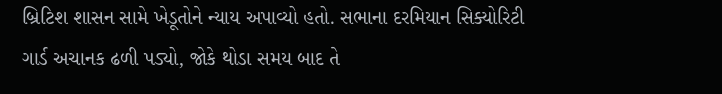બ્રિટિશ શાસન સામે ખેડૂતોને ન્યાય અપાવ્યો હતો. સભાના દરમિયાન સિક્યોરિટી ગાર્ડ અચાનક ઢળી પડ્યો, જોકે થોડા સમય બાદ તે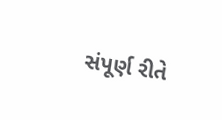સંપૂર્ણ રીતે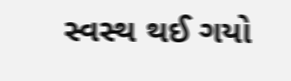સ્વસ્થ થઈ ગયો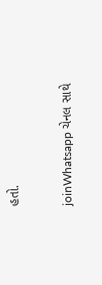હતો.

joinWhatsapp ચેનલ સાથે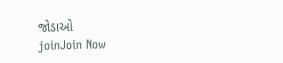જોડાઓ
joinJoin Now